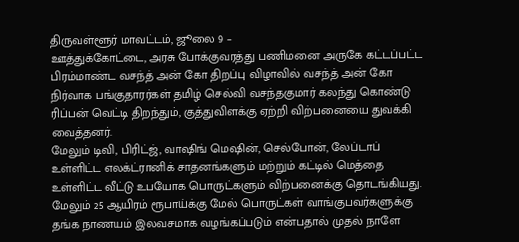திருவள்ளூர் மாவட்டம், ஜூலை 9 –
ஊத்துக்கோட்டை, அரசு போக்குவரத்து பணிமனை அருகே கட்டப்பட்ட பிரம்மாண்ட வசந்த் அன் கோ திறப்பு விழாவில் வசந்த் அன் கோ நிர்வாக பங்குதாரர்கள் தமிழ் செல்வி வசந்தகுமார் கலந்து கொண்டு ரிப்பன் வெட்டி திறந்தும், குத்துவிளக்கு ஏற்றி விற்பனையை துவக்கி வைத்தனர்.
மேலும் டிவி, பிரிட்ஜ், வாஷிங் மெஷின், செல்போன், லேப்டாப் உள்ளிட்ட எலக்ட்ரானிக் சாதனங்களும் மற்றும் கட்டில் மெத்தை உள்ளிட்ட வீட்டு உபயோக பொருட்களும் விற்பனைக்கு தொடங்கியது. மேலும் 25 ஆயிரம் ரூபாய்க்கு மேல் பொருட்கள் வாங்குபவர்களுக்கு தங்க நாணயம் இலவசமாக வழங்கப்படும் என்பதால் முதல் நாளே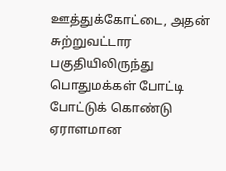ஊத்துக்கோட்டை, அதன் சுற்றுவட்டார பகுதியிலிருந்து பொதுமக்கள் போட்டி போட்டுக் கொண்டு ஏராளமான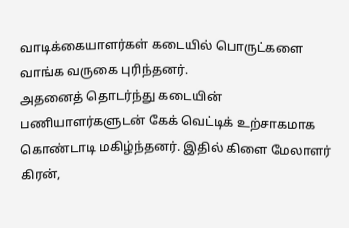வாடிக்கையாளர்கள் கடையில் பொருட்களை வாங்க வருகை புரிந்தனர்.
அதனைத் தொடர்ந்து கடையின் பணியாளர்களுடன் கேக் வெட்டிக் உற்சாகமாக கொண்டாடி மகிழ்ந்தனர். இதில் கிளை மேலாளர் கிரன்,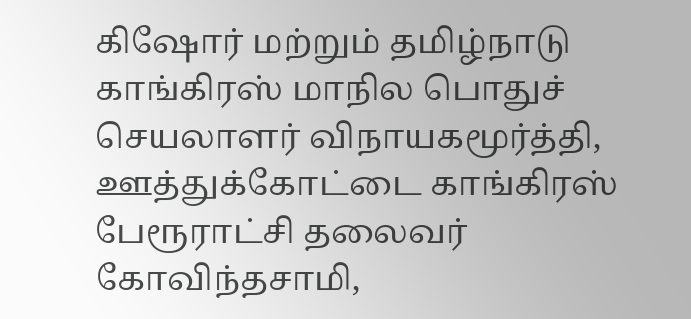கிஷோர் மற்றும் தமிழ்நாடு காங்கிரஸ் மாநில பொதுச் செயலாளர் விநாயகமூர்த்தி, ஊத்துக்கோட்டை காங்கிரஸ் பேரூராட்சி தலைவர் கோவிந்தசாமி,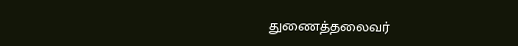துணைத்தலைவர்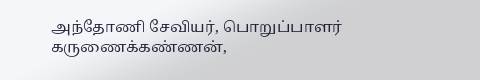அந்தோணி சேவியர், பொறுப்பாளர் கருணைக்கண்ணன்,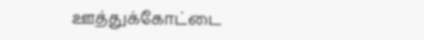ஊத்துக்கோட்டை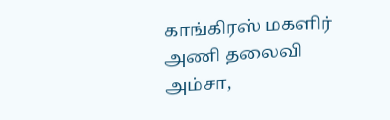காங்கிரஸ் மகளிர் அணி தலைவி அம்சா,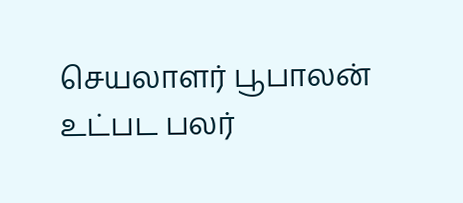செயலாளர் பூபாலன் உட்பட பலர்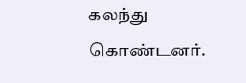கலந்து கொண்டனர்.